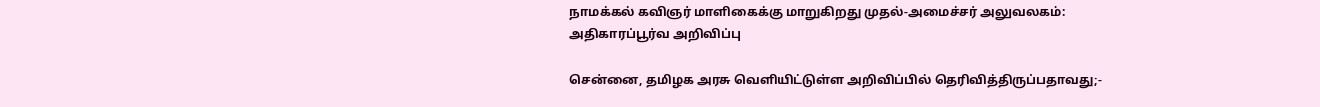நாமக்கல் கவிஞர் மாளிகைக்கு மாறுகிறது முதல்-அமைச்சர் அலுவலகம்: அதிகாரப்பூர்வ அறிவிப்பு

சென்னை, தமிழக அரசு வெளியிட்டுள்ள அறிவிப்பில் தெரிவித்திருப்பதாவது;-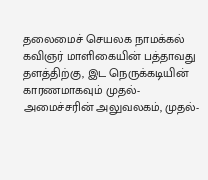தலைமைச் செயலக நாமக்கல் கவிஞர் மாளிகையின் பத்தாவது தளத்திற்கு, இட நெருக்கடியின் காரணமாகவும் முதல்-அமைச்சரின் அலுவலகம், முதல்-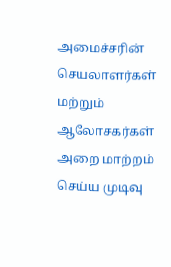அமைச்சரின் செயலாளர்கள் மற்றும் ஆலோசகர்கள் அறை மாற்றம் செய்ய முடிவு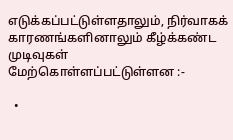எடுக்கப்பட்டுள்ளதாலும், நிர்வாகக் காரணங்களினாலும் கீழ்க்கண்ட முடிவுகள் மேற்கொள்ளப்பட்டுள்ளன :-

  •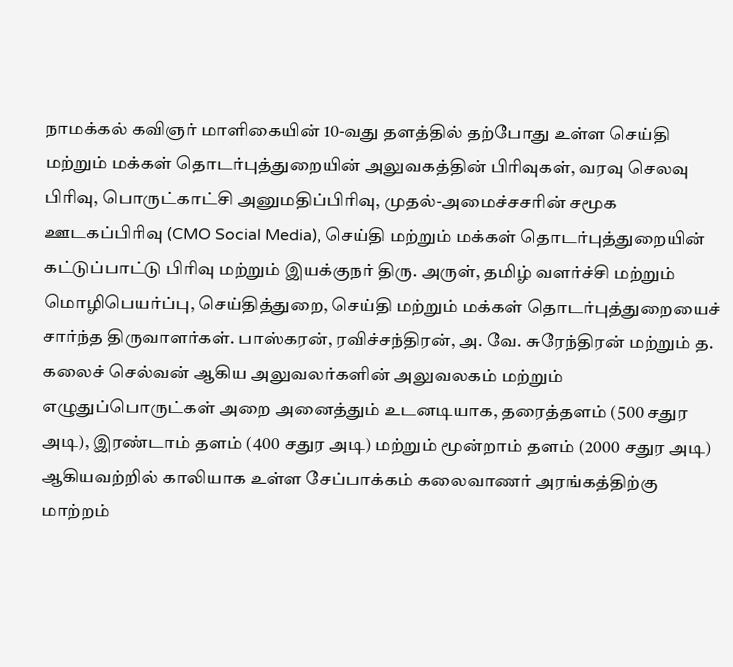நாமக்கல் கவிஞர் மாளிகையின் 10-வது தளத்தில் தற்போது உள்ள செய்தி மற்றும் மக்கள் தொடர்புத்துறையின் அலுவகத்தின் பிரிவுகள், வரவு செலவு பிரிவு, பொருட்காட்சி அனுமதிப்பிரிவு, முதல்-அமைச்சசரின் சமூக ஊடகப்பிரிவு (CMO Social Media), செய்தி மற்றும் மக்கள் தொடர்புத்துறையின் கட்டுப்பாட்டு பிரிவு மற்றும் இயக்குநர் திரு. அருள், தமிழ் வளர்ச்சி மற்றும் மொழிபெயர்ப்பு, செய்தித்துறை, செய்தி மற்றும் மக்கள் தொடர்புத்துறையைச் சார்ந்த திருவாளர்கள். பாஸ்கரன், ரவிச்சந்திரன், அ. வே. சுரேந்திரன் மற்றும் த. கலைச் செல்வன் ஆகிய அலுவலர்களின் அலுவலகம் மற்றும் எழுதுப்பொருட்கள் அறை அனைத்தும் உடனடியாக, தரைத்தளம் (500 சதுர அடி), இரண்டாம் தளம் (400 சதுர அடி) மற்றும் மூன்றாம் தளம் (2000 சதுர அடி) ஆகியவற்றில் காலியாக உள்ள சேப்பாக்கம் கலைவாணர் அரங்கத்திற்கு மாற்றம்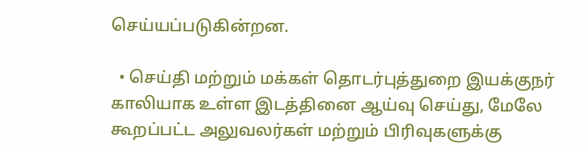செய்யப்படுகின்றன.

  • செய்தி மற்றும் மக்கள் தொடர்புத்துறை இயக்குநர் காலியாக உள்ள இடத்தினை ஆய்வு செய்து, மேலே கூறப்பட்ட அலுவலர்கள் மற்றும் பிரிவுகளுக்கு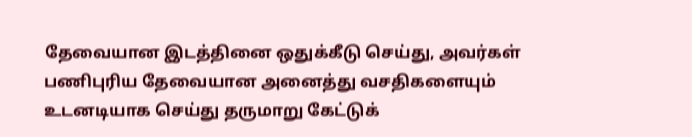தேவையான இடத்தினை ஒதுக்கீடு செய்து, அவர்கள் பணிபுரிய தேவையான அனைத்து வசதிகளையும் உடனடியாக செய்து தருமாறு கேட்டுக்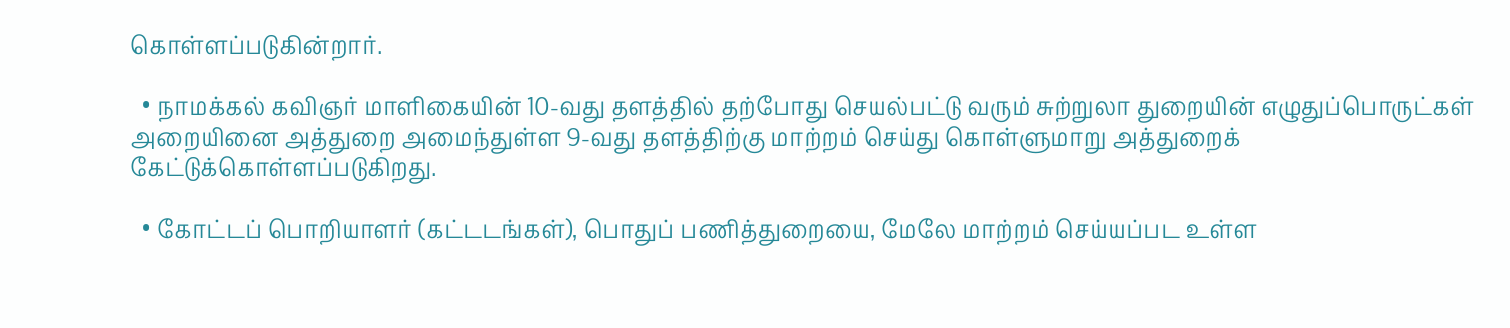கொள்ளப்படுகின்றார்.

  • நாமக்கல் கவிஞர் மாளிகையின் 10-வது தளத்தில் தற்போது செயல்பட்டு வரும் சுற்றுலா துறையின் எழுதுப்பொருட்கள் அறையினை அத்துறை அமைந்துள்ள 9-வது தளத்திற்கு மாற்றம் செய்து கொள்ளுமாறு அத்துறைக் கேட்டுக்கொள்ளப்படுகிறது.

  • கோட்டப் பொறியாளர் (கட்டடங்கள்), பொதுப் பணித்துறையை, மேலே மாற்றம் செய்யப்பட உள்ள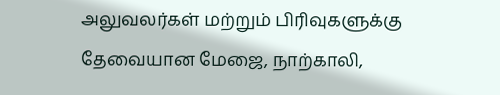அலுவலர்கள் மற்றும் பிரிவுகளுக்கு தேவையான மேஜை, நாற்காலி,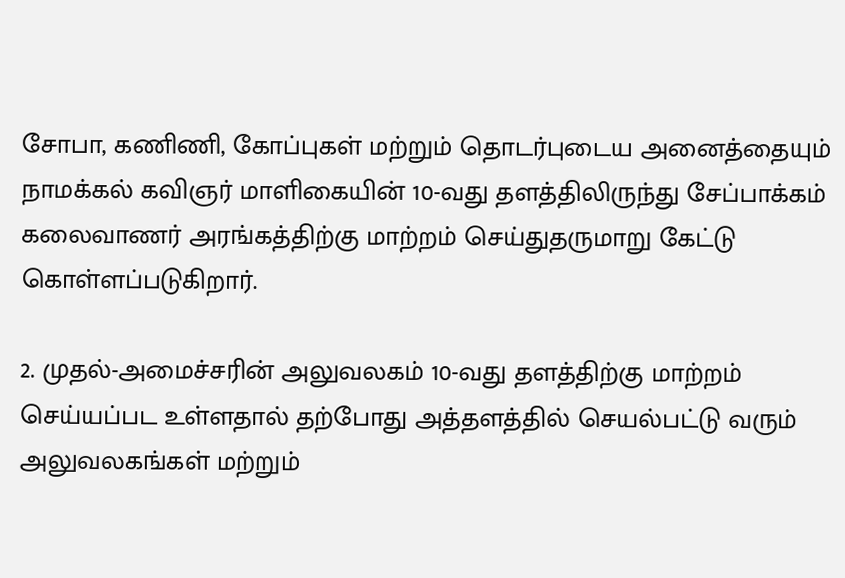சோபா, கணிணி, கோப்புகள் மற்றும் தொடர்புடைய அனைத்தையும் நாமக்கல் கவிஞர் மாளிகையின் 10-வது தளத்திலிருந்து சேப்பாக்கம் கலைவாணர் அரங்கத்திற்கு மாற்றம் செய்துதருமாறு கேட்டு கொள்ளப்படுகிறார்.

2. முதல்-அமைச்சரின் அலுவலகம் 10-வது தளத்திற்கு மாற்றம் செய்யப்பட உள்ளதால் தற்போது அத்தளத்தில் செயல்பட்டு வரும் அலுவலகங்கள் மற்றும்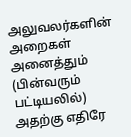அலுவலர்களின் அறைகள் அனைத்தும் (பின்வரும் பட்டியலில்) அதற்கு எதிரே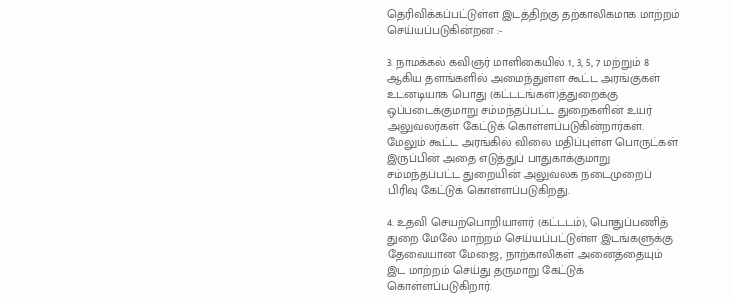தெரிவிக்கப்பட்டுள்ள இடத்திற்கு தற்காலிகமாக மாற்றம் செய்யப்படுகின்றன :-

3. நாமக்கல் கவிஞர் மாளிகையில் 1, 3, 5, 7 மற்றும் 8 ஆகிய தளங்களில் அமைந்துள்ள கூட்ட அரங்குகள் உடனடியாக பொது (கட்டடங்கள்)த்துறைக்கு ஒப்படைக்குமாறு சம்மந்தப்பட்ட துறைகளின் உயர் அலுவலர்கள் கேட்டுக் கொள்ளப்படுகின்றார்கள். மேலும் கூட்ட அரங்கில் விலை மதிப்புள்ள பொருட்கள் இருப்பின் அதை எடுத்துப் பாதுகாக்குமாறு சம்மந்தப்பட்ட துறையின் அலுவலக நடைமுறைப் பிரிவு கேட்டுக் கொள்ளப்படுகிறது.

4. உதவி செயற்பொறியாளர் (கட்டடம்), பொதுப்பணித் துறை மேலே மாற்றம் செய்யப்பட்டுள்ள இடங்களுக்கு தேவையான மேஜை, நாற்காலிகள் அனைத்தையும் இட மாற்றம் செய்து தருமாறு கேட்டுக் கொள்ளப்படுகிறார்.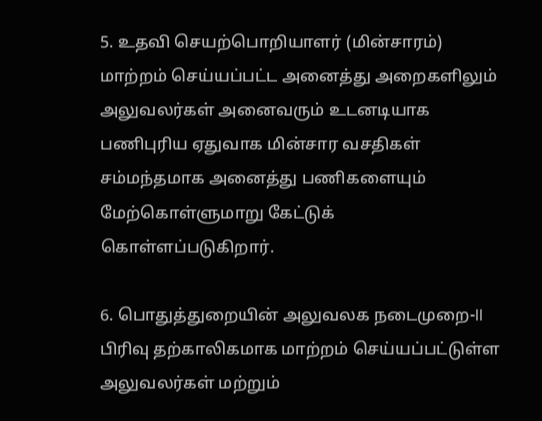5. உதவி செயற்பொறியாளர் (மின்சாரம்) மாற்றம் செய்யப்பட்ட அனைத்து அறைகளிலும் அலுவலர்கள் அனைவரும் உடனடியாக பணிபுரிய ஏதுவாக மின்சார வசதிகள் சம்மந்தமாக அனைத்து பணிகளையும் மேற்கொள்ளுமாறு கேட்டுக் கொள்ளப்படுகிறார்.

6. பொதுத்துறையின் அலுவலக நடைமுறை-II பிரிவு தற்காலிகமாக மாற்றம் செய்யப்பட்டுள்ள அலுவலர்கள் மற்றும்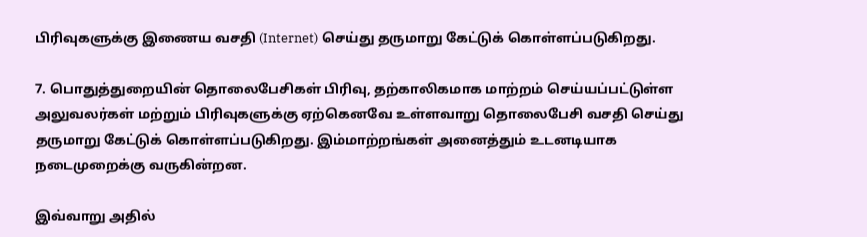பிரிவுகளுக்கு இணைய வசதி (Internet) செய்து தருமாறு கேட்டுக் கொள்ளப்படுகிறது.

7. பொதுத்துறையின் தொலைபேசிகள் பிரிவு, தற்காலிகமாக மாற்றம் செய்யப்பட்டுள்ள அலுவலர்கள் மற்றும் பிரிவுகளுக்கு ஏற்கெனவே உள்ளவாறு தொலைபேசி வசதி செய்து தருமாறு கேட்டுக் கொள்ளப்படுகிறது. இம்மாற்றங்கள் அனைத்தும் உடனடியாக நடைமுறைக்கு வருகின்றன.

இவ்வாறு அதில்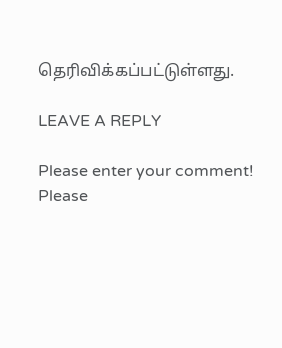தெரிவிக்கப்பட்டுள்ளது.

LEAVE A REPLY

Please enter your comment!
Please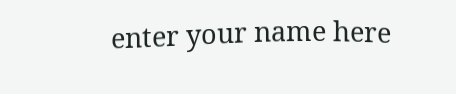enter your name here